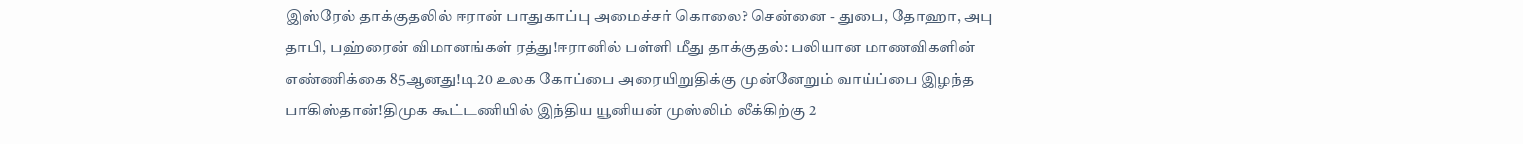இஸ்ரேல் தாக்குதலில் ஈரான் பாதுகாப்பு அமைச்சர் கொலை? சென்னை - துபை, தோஹா, அபு தாபி, பஹ்ரைன் விமானங்கள் ரத்து!ஈரானில் பள்ளி மீது தாக்குதல்: பலியான மாணவிகளின் எண்ணிக்கை 85ஆனது!டி20 உலக கோப்பை அரையிறுதிக்கு முன்னேறும் வாய்ப்பை இழந்த பாகிஸ்தான்!திமுக கூட்டணியில் இந்திய யூனியன் முஸ்லிம் லீக்கிற்கு 2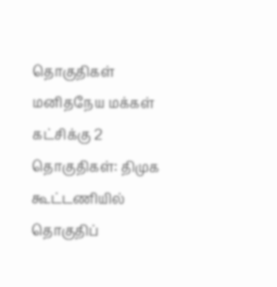தொகுதிகள் மனிதநேய மக்கள் கட்சிக்கு 2 தொகுதிகள்: திமுக கூட்டணியில் தொகுதிப்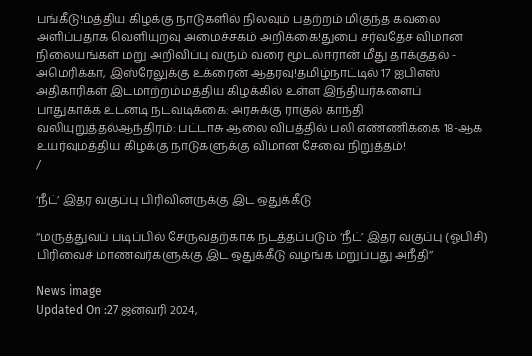பங்கீடு!மத்திய கிழக்கு நாடுகளில் நிலவும் பதற்றம் மிகுந்த கவலை அளிப்பதாக வெளியுறவு அமைச்சகம் அறிக்கை!துபை சர்வதேச விமான நிலையங்கள் மறு அறிவிப்பு வரும் வரை மூடல்ஈரான் மீது தாக்குதல் - அமெரிக்கா, இஸ்ரேலுக்கு உக்ரைன் ஆதரவு!தமிழ்நாட்டில் 17 ஐபிஎஸ் அதிகாரிகள் இடமாற்றம்மத்திய கிழக்கில் உள்ள இந்தியர்களைப் பாதுகாக்க உடனடி நடவடிக்கை: அரசுக்கு ராகுல் காந்தி வலியுறுத்தல்ஆந்திரம்: பட்டாசு ஆலை விபத்தில் பலி எண்ணிக்கை 18-ஆக உயர்வுமத்திய கிழக்கு நாடுகளுக்கு விமான சேவை நிறுத்தம்!
/

‘நீட்’ இதர வகுப்பு பிரிவினருக்கு இட ஒதுக்கீடு

‘‘மருத்துவப் படிப்பில் சேருவதற்காக நடத்தப்படும் ‘நீட்’ இதர வகுப்பு (ஓபிசி) பிரிவைச் மாணவர்களுக்கு இட ஒதுக்கீடு வழங்க மறுப்பது அநீதி’’

News image
Updated On :27 ஜனவரி 2024,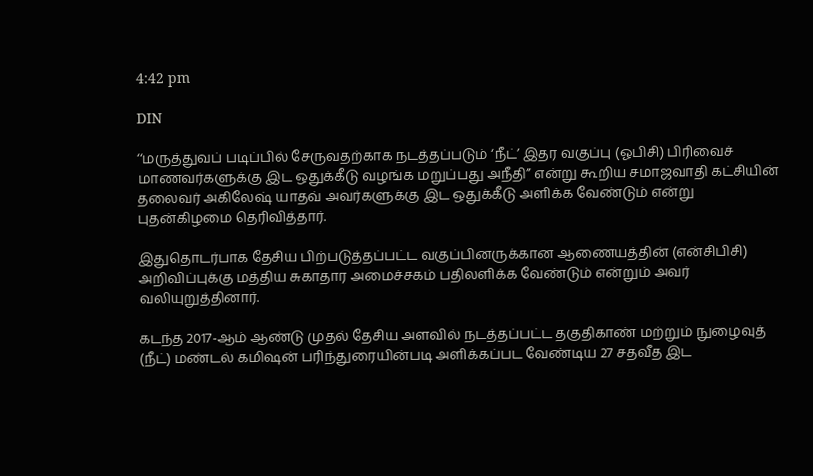4:42 pm

DIN

‘‘மருத்துவப் படிப்பில் சேருவதற்காக நடத்தப்படும் ‘நீட்’ இதர வகுப்பு (ஓபிசி) பிரிவைச் மாணவர்களுக்கு இட ஒதுக்கீடு வழங்க மறுப்பது அநீதி’’ என்று கூறிய சமாஜவாதி கட்சியின் தலைவர் அகிலேஷ் யாதவ் அவர்களுக்கு இட ஒதுக்கீடு அளிக்க வேண்டும் என்று புதன்கிழமை தெரிவித்தார்.

இதுதொடர்பாக தேசிய பிற்படுத்தப்பட்ட வகுப்பினருக்கான ஆணையத்தின் (என்சிபிசி) அறிவிப்புக்கு மத்திய சுகாதார அமைச்சகம் பதிலளிக்க வேண்டும் என்றும் அவர் வலியுறுத்தினார்.

கடந்த 2017-ஆம் ஆண்டு முதல் தேசிய அளவில் நடத்தப்பட்ட தகுதிகாண் மற்றும் நுழைவுத் (நீட்) மண்டல் கமிஷன் பரிந்துரையின்படி அளிக்கப்பட வேண்டிய 27 சதவீத இட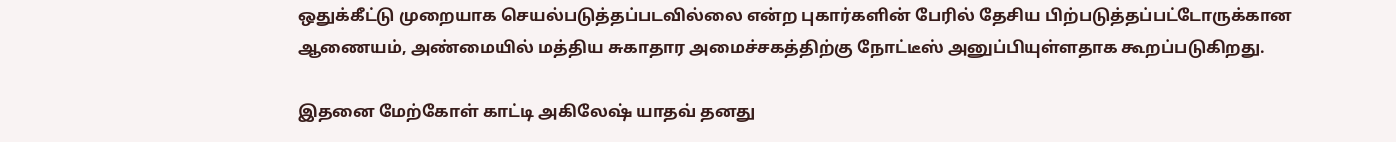ஒதுக்கீட்டு முறையாக செயல்படுத்தப்படவில்லை என்ற புகார்களின் பேரில் தேசிய பிற்படுத்தப்பட்டோருக்கான ஆணையம், அண்மையில் மத்திய சுகாதார அமைச்சகத்திற்கு நோட்டீஸ் அனுப்பியுள்ளதாக கூறப்படுகிறது.

இதனை மேற்கோள் காட்டி அகிலேஷ் யாதவ் தனது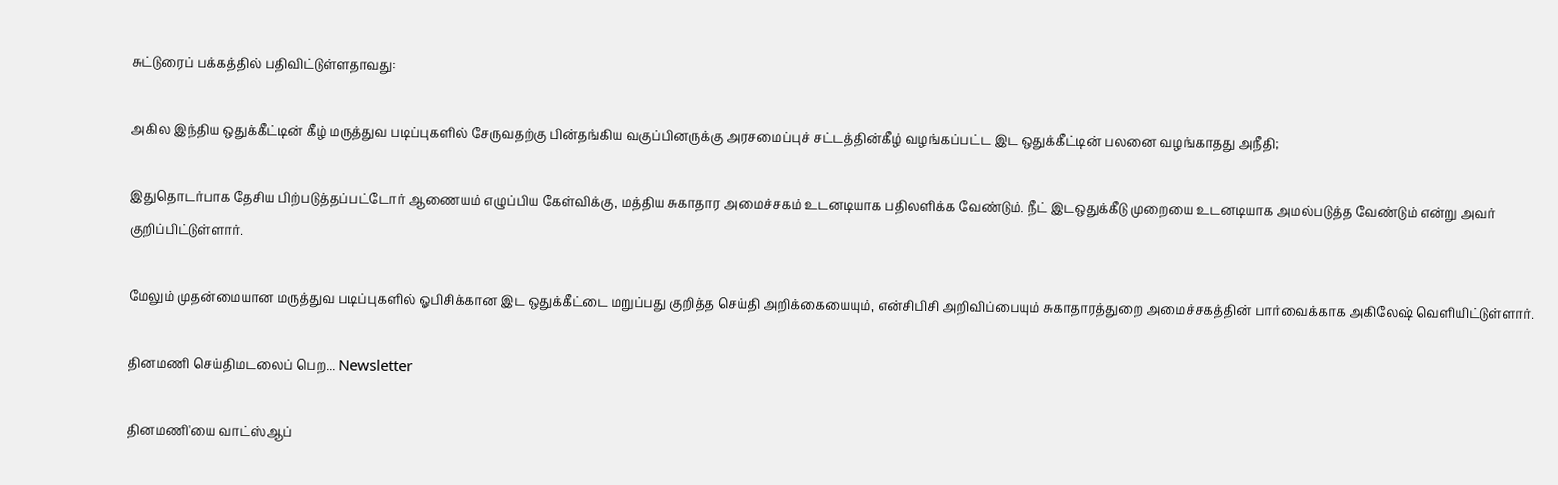சுட்டுரைப் பக்கத்தில் பதிவிட்டுள்ளதாவது:

அகில இந்திய ஒதுக்கீட்டின் கீழ் மருத்துவ படிப்புகளில் சேருவதற்கு பின்தங்கிய வகுப்பினருக்கு அரசமைப்புச் சட்டத்தின்கீழ் வழங்கப்பட்ட இட ஒதுக்கீட்டின் பலனை வழங்காதது அநீதி;

இதுதொடர்பாக தேசிய பிற்படுத்தப்பட்டோர் ஆணையம் எழுப்பிய கேள்விக்கு, மத்திய சுகாதார அமைச்சகம் உடனடியாக பதிலளிக்க வேண்டும். நீட் இடஒதுக்கீடு முறையை உடனடியாக அமல்படுத்த வேண்டும் என்று அவர் குறிப்பிட்டுள்ளார்.

மேலும் முதன்மையான மருத்துவ படிப்புகளில் ஓபிசிக்கான இட ஒதுக்கீட்டை மறுப்பது குறித்த செய்தி அறிக்கையையும், என்சிபிசி அறிவிப்பையும் சுகாதாரத்துறை அமைச்சகத்தின் பார்வைக்காக அகிலேஷ் வெளியிட்டுள்ளார்.

தினமணி செய்திமடலைப் பெற... Newsletter

தினமணி'யை வாட்ஸ்ஆப்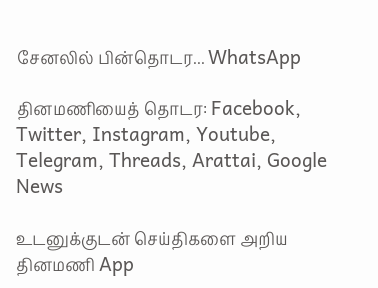சேனலில் பின்தொடர... WhatsApp

தினமணியைத் தொடர: Facebook, Twitter, Instagram, Youtube, Telegram, Threads, Arattai, Google News

உடனுக்குடன் செய்திகளை அறிய தினமணி App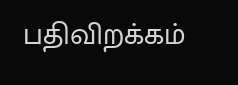பதிவிறக்கம்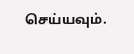செய்யவும்.